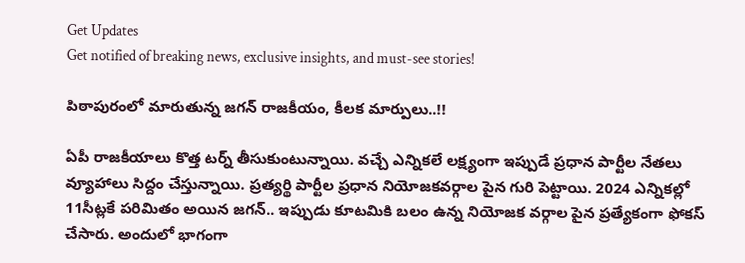Get Updates
Get notified of breaking news, exclusive insights, and must-see stories!

పిఠాపురంలో మారుతున్న జగన్ రాజకీయం, కీలక మార్పులు..!!

ఏపీ రాజకీయాలు కొత్త టర్న్ తీసుకుంటున్నాయి. వచ్చే ఎన్నికలే లక్ష్యంగా ఇప్పుడే ప్రధాన పార్టీల నేతలు వ్యూహాలు సిద్దం చేస్తున్నాయి. ప్రత్యర్థి పార్టీల ప్రధాన నియోజకవర్గాల పైన గురి పెట్టాయి. 2024 ఎన్నికల్లో 11సీట్లకే పరిమితం అయిన జగన్.. ఇప్పుడు కూటమికి బలం ఉన్న నియోజక వర్గాల పైన ప్రత్యేకంగా ఫోకస్ చేసారు. అందులో భాగంగా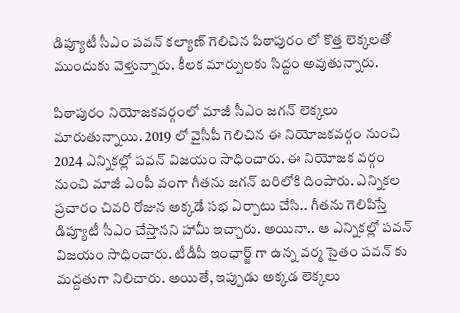డిప్యూటీ సీఎం పవన్ కల్యాణ్ గెలిచిన పిఠాపురం లో కొత్త లెక్కలతో ముందుకు వెళ్తున్నారు. కీలక మార్పులకు సిద్దం అవుతున్నారు.

పిఠాపురం నియోజకవర్గంలో మాజీ సీఎం జగన్ లెక్కలు మారుతున్నాయి. 2019 లో వైసీపీ గెలిచిన ఈ నియోజకవర్గం నుంచి 2024 ఎన్నికల్లో పవన్ విజయం సాధించారు. ఈ నియోజక వర్గం నుంచి మాజీ ఎంపీ వంగా గీతను జగన్ బరిలోకి దింపారు. ఎన్నికల ప్రచారం చివరి రోజున అక్కడే సభ ఏర్పాటు చేసి.. గీతను గెలిపిస్తే డిప్యూటీ సీఎం చేస్తానని హామీ ఇచ్చారు. అయినా.. ఆ ఎన్నికల్లో పవన్ విజయం సాధించారు. టీడీపీ ఇంఛార్జ్ గా ఉన్న వర్మ సైతం పవన్ కు మద్దతుగా నిలిచారు. అయితే, ఇప్పుడు అక్కడ లెక్కలు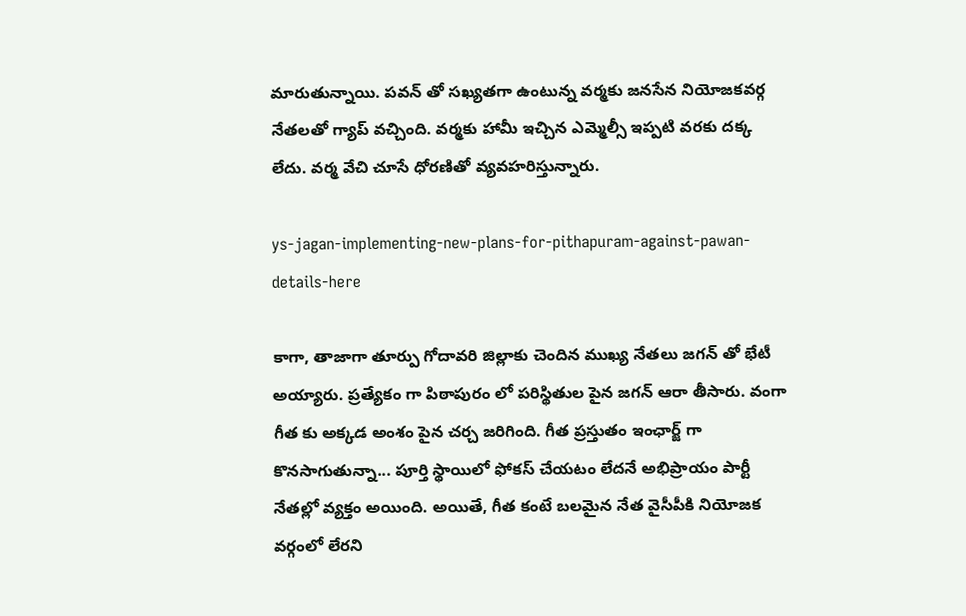మారుతున్నాయి. పవన్ తో సఖ్యతగా ఉంటున్న వర్మకు జనసేన నియోజకవర్గ నేతలతో గ్యాప్ వచ్చింది. వర్మకు హామీ ఇచ్చిన ఎమ్మెల్సీ ఇప్పటి వరకు దక్క లేదు. వర్మ వేచి చూసే ధోరణితో వ్యవహరిస్తున్నారు.

ys-jagan-implementing-new-plans-for-pithapuram-against-pawan-details-here

కాగా, తాజాగా తూర్పు గోదావరి జిల్లాకు చెందిన ముఖ్య నేతలు జగన్ తో భేటీ అయ్యారు. ప్రత్యేకం గా పిఠాపురం లో పరిస్థితుల పైన జగన్ ఆరా తీసారు. వంగా గీత కు అక్కడ అంశం పైన చర్చ జరిగింది. గీత ప్రస్తుతం ఇంఛార్జ్ గా కొనసాగుతున్నా... పూర్తి స్థాయిలో ఫోకస్ చేయటం లేదనే అభిప్రాయం పార్టీ నేతల్లో వ్యక్తం అయింది. అయితే, గీత కంటే బలమైన నేత వైసీపీకి నియోజక వర్గంలో లేరని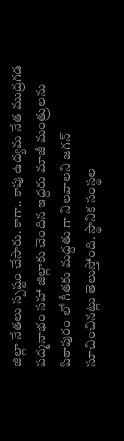జిల్లా నేతలు స్పష్టం చేసారు. కాగా.. కాపు ఉద్యమ నేత ముద్రగడ పద్మనాభం సహా జిల్లాకు చెందిన ఇద్దరు మాజీ మంత్రులను పిఠాపురం లో గీతకు మద్దతు గా నిలవాలని జగన్ సూచించినట్లు తెలుస్తోంది. స్థానిక సంస్థల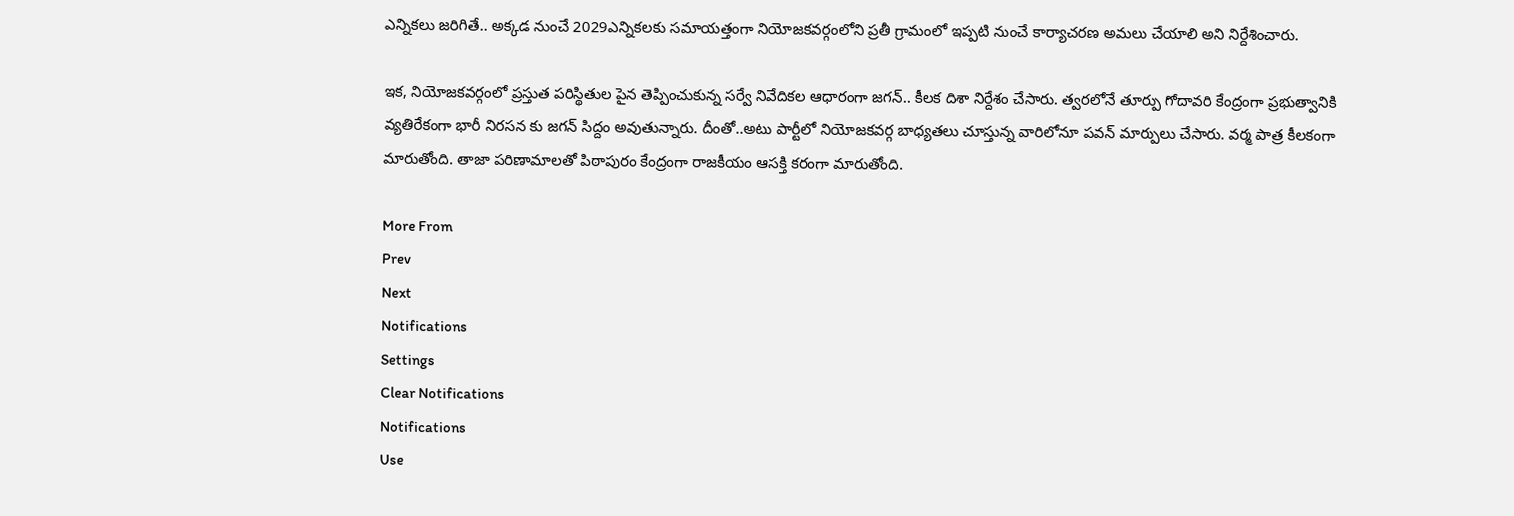ఎన్నికలు జరిగితే.. అక్కడ నుంచే 2029ఎన్నికలకు సమాయత్తంగా నియోజకవర్గంలోని ప్రతీ గ్రామంలో ఇప్పటి నుంచే కార్యాచరణ అమలు చేయాలి అని నిర్దేశించారు.

ఇక, నియోజకవర్గంలో ప్రస్తుత పరిస్థితుల పైన తెప్పించుకున్న సర్వే నివేదికల ఆధారంగా జగన్.. కీలక దిశా నిర్దేశం చేసారు. త్వరలోనే తూర్పు గోదావరి కేంద్రంగా ప్రభుత్వానికి వ్యతిరేకంగా భారీ నిరసన కు జగన్ సిద్దం అవుతున్నారు. దీంతో..అటు పార్టీలో నియోజకవర్గ బాధ్యతలు చూస్తున్న వారిలోనూ పవన్ మార్పులు చేసారు. వర్మ పాత్ర కీలకంగా మారుతోంది. తాజా పరిణామాలతో పిఠాపురం కేంద్రంగా రాజకీయం ఆసక్తి కరంగా మారుతోంది.

More From
Prev
Next
Notifications
Settings
Clear Notifications
Notifications
Use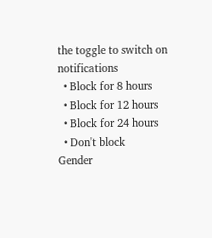the toggle to switch on notifications
  • Block for 8 hours
  • Block for 12 hours
  • Block for 24 hours
  • Don't block
Gender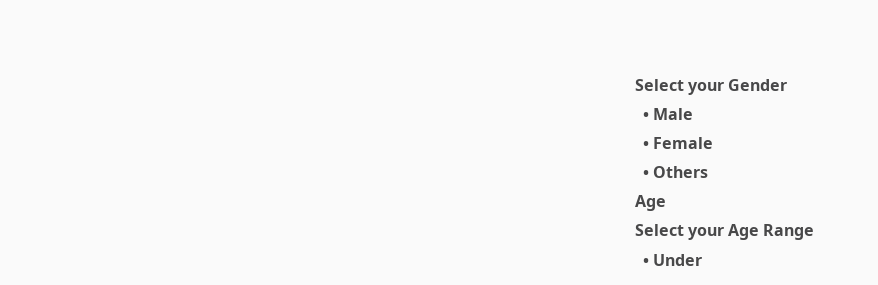Select your Gender
  • Male
  • Female
  • Others
Age
Select your Age Range
  • Under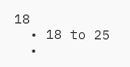18
  • 18 to 25
  •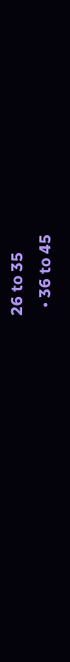26 to 35
  • 36 to 45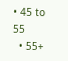• 45 to 55
  • 55+